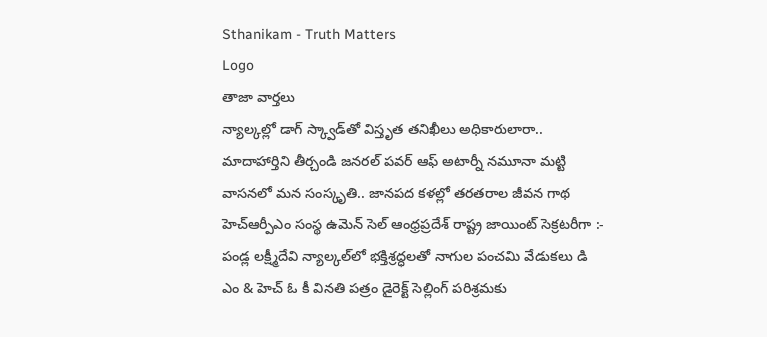Sthanikam - Truth Matters
Logo
తాజా వార్తలు
న్యాల్కల్లో డాగ్ స్క్వాడ్‌తో విస్తృత తనిఖీలు అధికారులారా.. మాదాహార్తిని తీర్చండి జనరల్ పవర్ ఆఫ్ అటార్నీ నమూనా మట్టి వాసనలో మన సంస్కృతి.. జానపద కళల్లో తరతరాల జీవన గాథ హెచ్ఆర్పీఎం సంస్థ ఉమెన్ సెల్ ఆంధ్రప్రదేశ్ రాష్ట్ర జాయింట్ సెక్రటరీగా :- పండ్ల లక్ష్మీదేవి న్యాల్కల్‌లో భక్తిశ్రద్ధలతో నాగుల పంచమి వేడుకలు డి ఎం & హెచ్ ఓ కీ వినతి పత్రం డైరెక్ట్ సెల్లింగ్ పరిశ్రమకు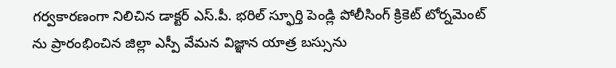గర్వకారణంగా నిలిచిన డాక్టర్ ఎస్.పీ. భరిల్ స్ఫూర్తి పెండ్లి పోలీసింగ్ క్రికెట్ టోర్నమెంట్ ను ప్రారంభించిన జిల్లా ఎస్పీ వేమన విజ్ఞాన యాత్ర బస్సును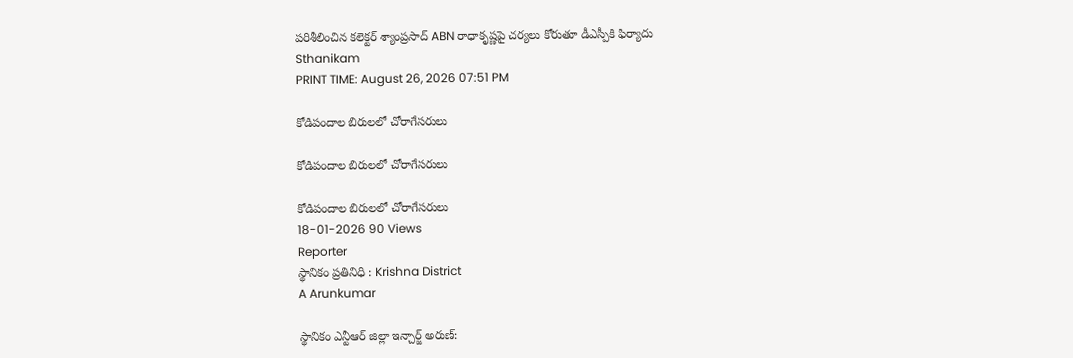పరిశీలించిన కలెక్టర్ శ్యాంప్రసాద్ ABN రాధాకృష్ణపై చర్యలు కోరుతూ డీఎస్పీకి ఫిర్యాదు
Sthanikam
PRINT TIME: August 26, 2026 07:51 PM

కోడిపందాల బిరులలో చోరాగేసరులు

కోడిపందాల బిరులలో చోరాగేసరులు

కోడిపందాల బిరులలో చోరాగేసరులు
18-01-2026 90 Views
Reporter
స్థానికం ప్రతినిధి : Krishna District
A Arunkumar

స్థానికం ఎన్టీఆర్ జిల్లా ఇన్చార్జ్ అరుణ్: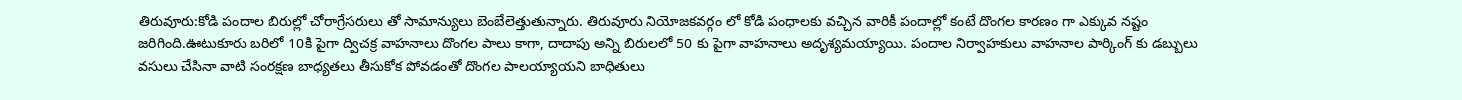తిరువూరు:కోడి పందాల బిరుల్లో చోరాగ్రేసరులు తో సామాన్యులు బెంబేలెత్తుతున్నారు. తిరువూరు నియోజకవర్గం లో కోడి పంధాలకు వచ్చిన వారికీ పందాల్లో కంటే దొంగల కారణం గా ఎక్కువ నష్టం జరిగింది.ఊటుకూరు బరిలో 10కి పైగా ద్విచక్ర వాహనాలు దొంగల పాలు కాగా, దాదాపు అన్ని బిరులలో 50 కు పైగా వాహనాలు అదృశ్యమయ్యాయి. పందాల నిర్వాహకులు వాహనాల పార్కింగ్ కు డబ్బులు వసులు చేసినా వాటి సంరక్షణ బాధ్యతలు తీసుకోక పోవడంతో దొంగల పాలయ్యాయని బాధితులు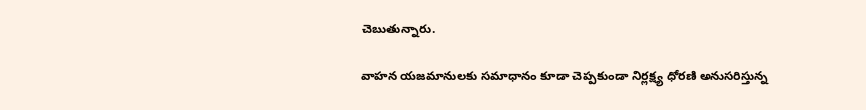చెబుతున్నారు.

వాహన యజమానులకు సమాధానం కూడా చెప్పకుండా నిర్లక్ష్య ధోరణి అనుసరిస్తున్న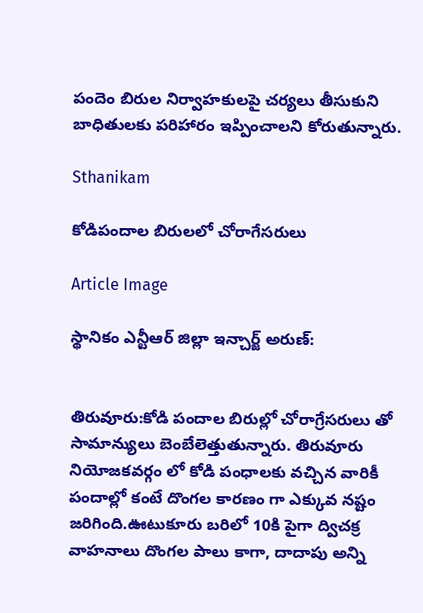పందెం బిరుల నిర్వాహకులపై చర్యలు తీసుకుని బాధితులకు పరిహారం ఇప్పించాలని కోరుతున్నారు.

Sthanikam

కోడిపందాల బిరులలో చోరాగేసరులు

Article Image

స్థానికం ఎన్టీఆర్ జిల్లా ఇన్చార్జ్ అరుణ్:


తిరువూరు:కోడి పందాల బిరుల్లో చోరాగ్రేసరులు తో సామాన్యులు బెంబేలెత్తుతున్నారు. తిరువూరు నియోజకవర్గం లో కోడి పంధాలకు వచ్చిన వారికీ పందాల్లో కంటే దొంగల కారణం గా ఎక్కువ నష్టం జరిగింది.ఊటుకూరు బరిలో 10కి పైగా ద్విచక్ర వాహనాలు దొంగల పాలు కాగా, దాదాపు అన్ని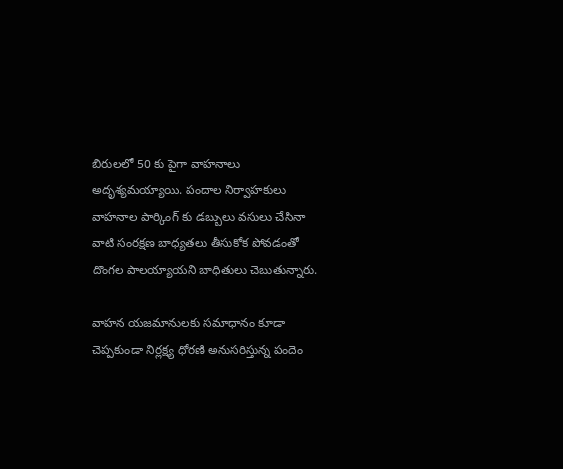బిరులలో 50 కు పైగా వాహనాలు అదృశ్యమయ్యాయి. పందాల నిర్వాహకులు వాహనాల పార్కింగ్ కు డబ్బులు వసులు చేసినా వాటి సంరక్షణ బాధ్యతలు తీసుకోక పోవడంతో దొంగల పాలయ్యాయని బాధితులు చెబుతున్నారు.

వాహన యజమానులకు సమాధానం కూడా చెప్పకుండా నిర్లక్ష్య ధోరణి అనుసరిస్తున్న పందెం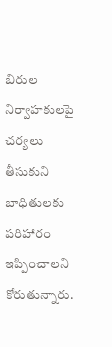బిరుల నిర్వాహకులపై చర్యలు తీసుకుని బాధితులకు పరిహారం ఇప్పించాలని కోరుతున్నారు.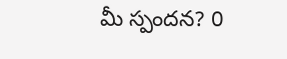మీ స్పందన? 0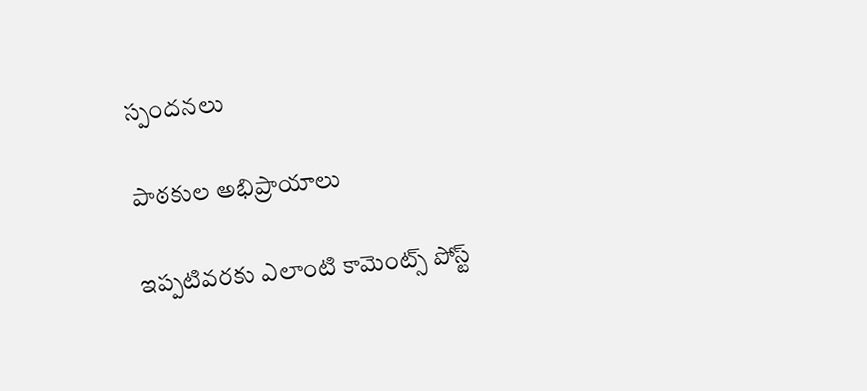స్పందనలు

పాఠకుల అభిప్రాయాలు

ఇప్పటివరకు ఎలాంటి కామెంట్స్ పోస్ట్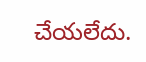చేయలేదు.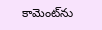కామెంట్‌ను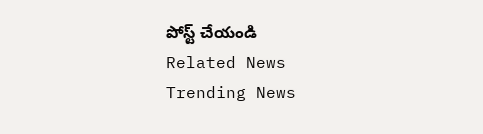పోస్ట్ చేయండి
Related News
Trending News